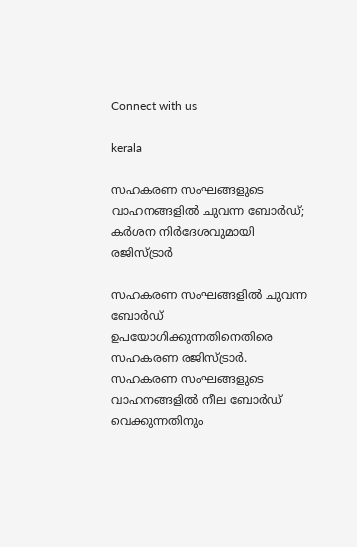Connect with us

kerala

സഹകരണ സംഘങ്ങളുടെ വാഹനങ്ങളില്‍ ചുവന്ന ബോര്‍ഡ്; കര്‍ശന നിര്‍ദേശവുമായി രജിസ്ട്രാര്‍

സഹകരണ സംഘങ്ങളില്‍ ചുവന്ന ബോര്‍ഡ് ഉപയോഗിക്കുന്നതിനെതിരെ സഹകരണ രജിസ്ട്രാര്‍. സഹകരണ സംഘങ്ങളുടെ വാഹനങ്ങളില്‍ നീല ബോര്‍ഡ് വെക്കുന്നതിനും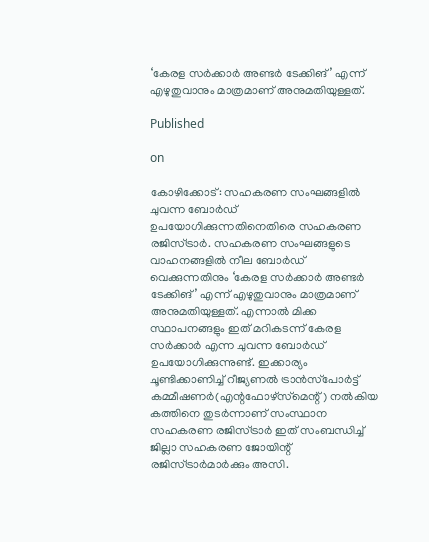‘കേരള സര്‍ക്കാര്‍ അണ്ടര്‍ ടേക്കിങ്’ എന്ന് എഴുതുവാനും മാത്രമാണ് അനുമതിയുള്ളത്.

Published

on

കോഴിക്കോട്: സഹകരണ സംഘങ്ങളില്‍ ചുവന്ന ബോര്‍ഡ് ഉപയോഗിക്കുന്നതിനെതിരെ സഹകരണ രജിസ്ട്രാര്‍. സഹകരണ സംഘങ്ങളുടെ വാഹനങ്ങളില്‍ നീല ബോര്‍ഡ് വെക്കുന്നതിനും ‘കേരള സര്‍ക്കാര്‍ അണ്ടര്‍ ടേക്കിങ്’ എന്ന് എഴുതുവാനും മാത്രമാണ് അനുമതിയുള്ളത്. എന്നാല്‍ മിക്ക സ്ഥാപനങ്ങളും ഇത് മറികടന്ന് കേരള സര്‍ക്കാര്‍ എന്ന ചുവന്ന ബോര്‍ഡ് ഉപയോഗിക്കുന്നുണ്ട്. ഇക്കാര്യം ചൂണ്ടിക്കാണിച്ച് റീജ്യണല്‍ ട്രാന്‍സ്‌പോര്‍ട്ട് കമ്മീഷണര്‍(എന്റഫോഴ്‌സ്‌മെന്റ്) നല്‍കിയ കത്തിനെ തുടര്‍ന്നാണ് സംസ്ഥാന സഹകരണ രജിസ്ട്രാര്‍ ഇത് സംബന്ധിച്ച് ജില്ലാ സഹകരണ ജോയിന്റ് രജിസ്ട്രാര്‍മാര്‍ക്കും അസി.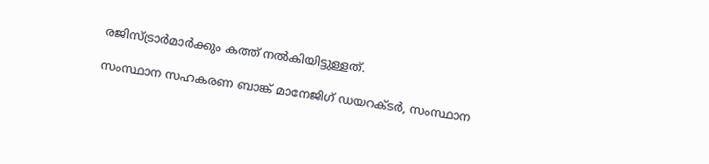രജിസ്ട്രാര്‍മാര്‍ക്കും കത്ത് നല്‍കിയിട്ടുള്ളത്.

സംസ്ഥാന സഹകരണ ബാങ്ക് മാനേജിഗ് ഡയറക്ടര്‍, സംസ്ഥാന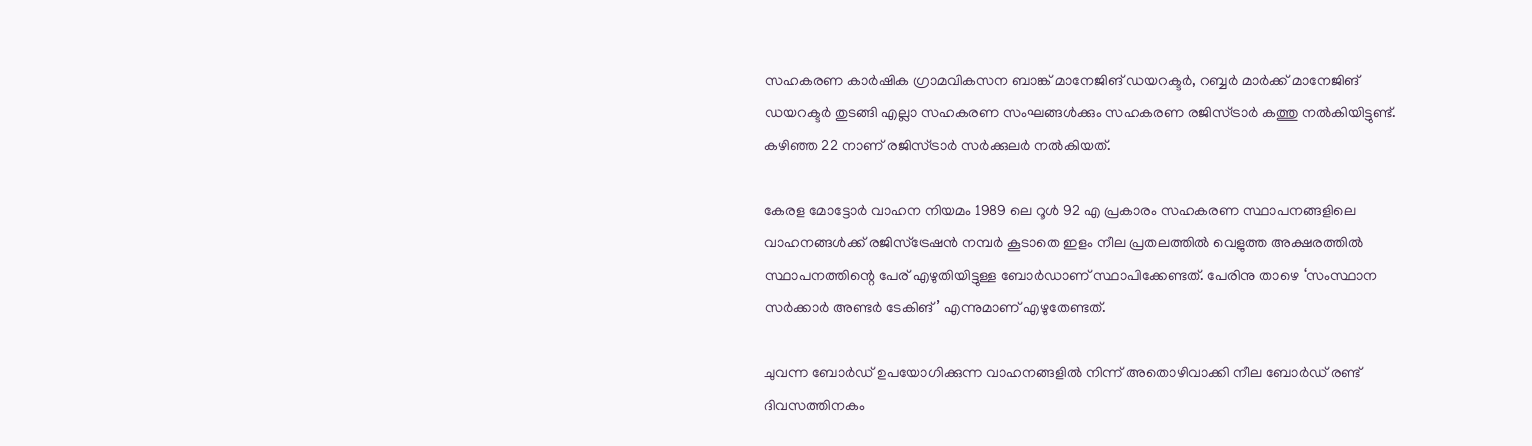സഹകരണ കാര്‍ഷിക ഗ്രാമവികസന ബാങ്ക് മാനേജിങ് ഡയറക്ടര്‍, റബ്ബര്‍ മാര്‍ക്ക് മാനേജിങ് ഡയറക്ടര്‍ തുടങ്ങി എല്ലാ സഹകരണ സംഘങ്ങള്‍ക്കും സഹകരണ രജിസ്ട്രാര്‍ കത്തു നല്‍കിയിട്ടുണ്ട്. കഴിഞ്ഞ 22 നാണ് രജിസ്ട്രാര്‍ സര്‍ക്കുലര്‍ നല്‍കിയത്.

കേരള മോട്ടോര്‍ വാഹന നിയമം 1989 ലെ റൂള്‍ 92 എ പ്രകാരം സഹകരണ സ്ഥാപനങ്ങളിലെ വാഹനങ്ങള്‍ക്ക് രജിസ്‌ട്രേഷന്‍ നമ്പര്‍ കൂടാതെ ഇളം നീല പ്രതലത്തില്‍ വെളുത്ത അക്ഷരത്തില്‍ സ്ഥാപനത്തിന്റെ പേര് എഴുതിയിട്ടുള്ള ബോര്‍ഡാണ് സ്ഥാപിക്കേണ്ടത്. പേരിനു താഴെ ‘സംസ്ഥാന സര്‍ക്കാര്‍ അണ്ടര്‍ ടേകിങ്’ എന്നുമാണ് എഴുതേണ്ടത്.

ചുവന്ന ബോര്‍ഡ് ഉപയോഗിക്കുന്ന വാഹനങ്ങളില്‍ നിന്ന് അതൊഴിവാക്കി നീല ബോര്‍ഡ് രണ്ട് ദിവസത്തിനകം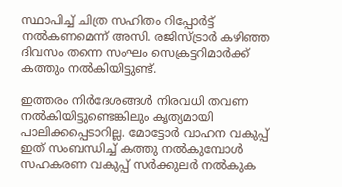സ്ഥാപിച്ച് ചിത്ര സഹിതം റിപ്പോര്‍ട്ട് നല്‍കണമെന്ന് അസി. രജിസ്ട്രാര്‍ കഴിഞ്ഞ ദിവസം തന്നെ സംഘം സെക്രട്ടറിമാര്‍ക്ക് കത്തും നല്‍കിയിട്ടുണ്ട്.

ഇത്തരം നിര്‍ദേശങ്ങള്‍ നിരവധി തവണ നല്‍കിയിട്ടുണ്ടെങ്കിലും കൃത്യമായി പാലിക്കപ്പെടാറില്ല. മോട്ടോര്‍ വാഹന വകുപ്പ് ഇത് സംബന്ധിച്ച് കത്തു നല്‍കുമ്പോള്‍ സഹകരണ വകുപ്പ് സര്‍ക്കുലര്‍ നല്‍കുക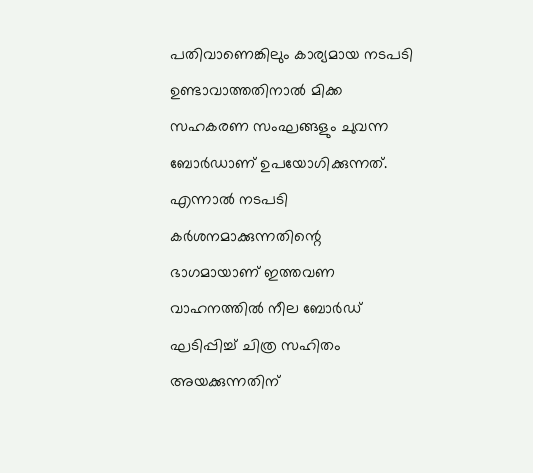പതിവാണെങ്കിലും കാര്യമായ നടപടി ഉണ്ടാവാത്തതിനാല്‍ മിക്ക സഹകരണ സംഘങ്ങളും ചുവന്ന ബോര്‍ഡാണ് ഉപയോഗിക്കുന്നത്. എന്നാല്‍ നടപടി കര്‍ശനമാക്കുന്നതിന്റെ ഭാഗമായാണ് ഇത്തവണ വാഹനത്തില്‍ നീല ബോര്‍ഡ് ഘടിപ്പിച്ച് ചിത്ര സഹിതം അയക്കുന്നതിന്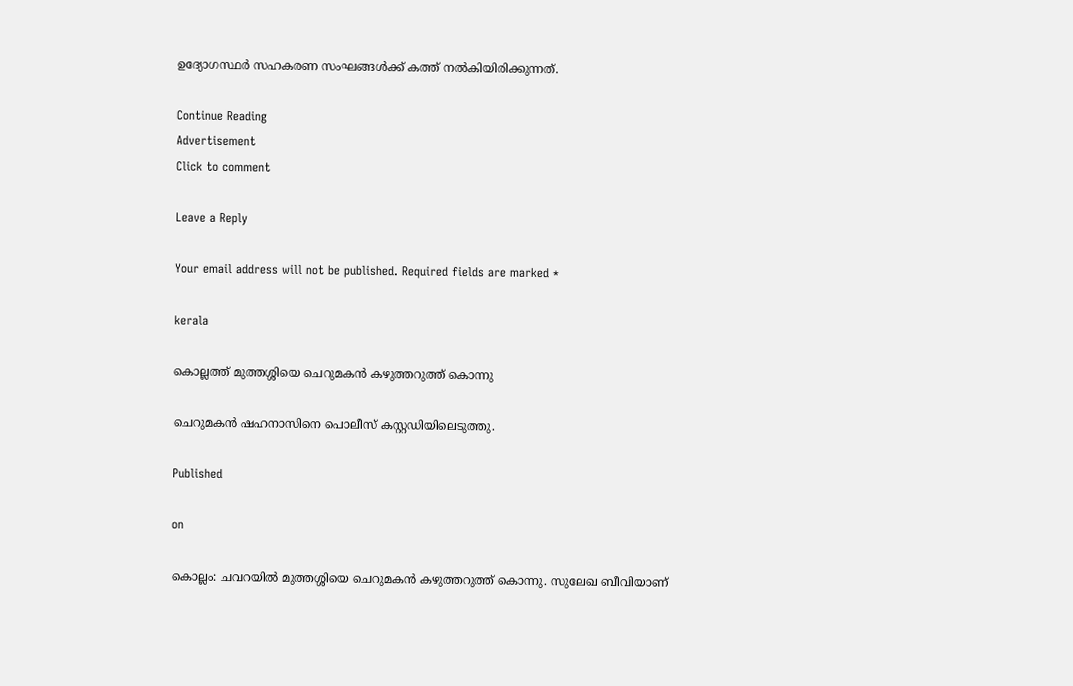ഉദ്യോഗസ്ഥര്‍ സഹകരണ സംഘങ്ങള്‍ക്ക് കത്ത് നല്‍കിയിരിക്കുന്നത്.

Continue Reading
Advertisement
Click to comment

Leave a Reply

Your email address will not be published. Required fields are marked *

kerala

കൊല്ലത്ത് മുത്തശ്ശിയെ ചെറുമകന്‍ കഴുത്തറുത്ത് കൊന്നു

ചെറുമകന്‍ ഷഹനാസിനെ പൊലീസ് കസ്റ്റഡിയിലെടുത്തു.

Published

on

കൊല്ലം: ചവറയില്‍ മുത്തശ്ശിയെ ചെറുമകന്‍ കഴുത്തറുത്ത് കൊന്നു. സുലേഖ ബീവിയാണ്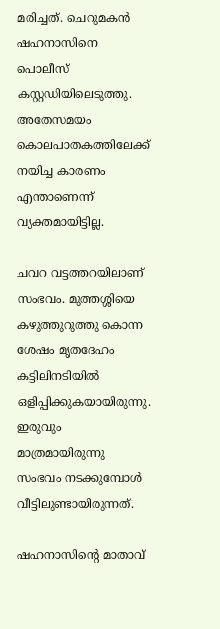മരിച്ചത്. ചെറുമകന്‍ ഷഹനാസിനെ പൊലീസ് കസ്റ്റഡിയിലെടുത്തു. അതേസമയം കൊലപാതകത്തിലേക്ക് നയിച്ച കാരണം എന്താണെന്ന് വ്യക്തമായിട്ടില്ല.

ചവറ വട്ടത്തറയിലാണ് സംഭവം. മുത്തശ്ശിയെ കഴുത്തുറുത്തു കൊന്ന ശേഷം മൃതദേഹം കട്ടിലിനടിയില്‍ ഒളിപ്പിക്കുകയായിരുന്നു. ഇരുവും മാത്രമായിരുന്നു സംഭവം നടക്കുമ്പോള്‍ വീട്ടിലുണ്ടായിരുന്നത്.

ഷഹനാസിന്റെ മാതാവ്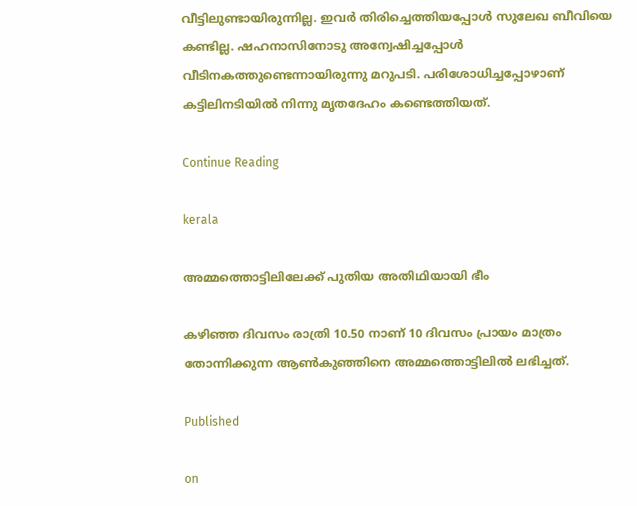വീട്ടിലുണ്ടായിരുന്നില്ല. ഇവര്‍ തിരിച്ചെത്തിയപ്പോള്‍ സുലേഖ ബീവിയെ കണ്ടില്ല. ഷഹനാസിനോടു അന്വേഷിച്ചപ്പോള്‍ വീടിനകത്തുണ്ടെന്നായിരുന്നു മറുപടി. പരിശോധിച്ചപ്പോഴാണ് കട്ടിലിനടിയില്‍ നിന്നു മൃതദേഹം കണ്ടെത്തിയത്.

Continue Reading

kerala

അമ്മത്തൊട്ടിലിലേക്ക് പുതിയ അതിഥിയായി ഭീം

കഴിഞ്ഞ ദിവസം രാത്രി 10.50 നാണ് 10 ദിവസം പ്രായം മാത്രം തോന്നിക്കുന്ന ആണ്‍കുഞ്ഞിനെ അമ്മത്തൊട്ടിലില്‍ ലഭിച്ചത്.

Published

on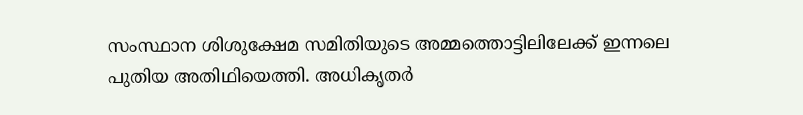സംസ്ഥാന ശിശുക്ഷേമ സമിതിയുടെ അമ്മത്തൊട്ടിലിലേക്ക് ഇന്നലെ പുതിയ അതിഥിയെത്തി. അധികൃതര്‍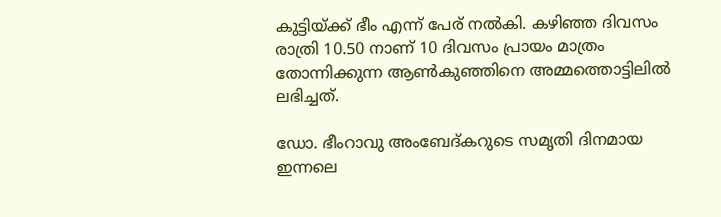കുട്ടിയ്ക്ക് ഭീം എന്ന് പേര് നല്‍കി. കഴിഞ്ഞ ദിവസം രാത്രി 10.50 നാണ് 10 ദിവസം പ്രായം മാത്രം തോന്നിക്കുന്ന ആണ്‍കുഞ്ഞിനെ അമ്മത്തൊട്ടിലില്‍ ലഭിച്ചത്.

ഡോ. ഭീംറാവു അംബേദ്കറുടെ സമൃതി ദിനമായ ഇന്നലെ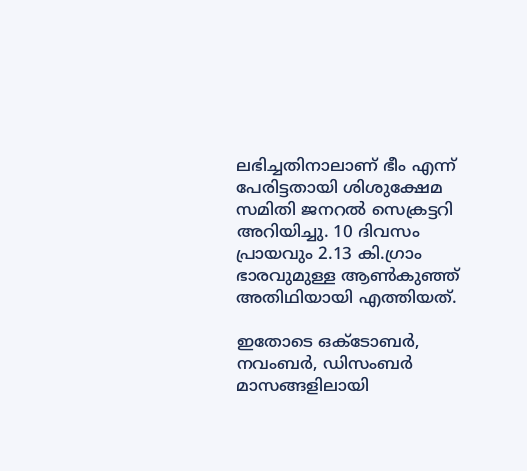ലഭിച്ചതിനാലാണ് ഭീം എന്ന് പേരിട്ടതായി ശിശുക്ഷേമ സമിതി ജനറല്‍ സെക്രട്ടറി അറിയിച്ചു. 10 ദിവസം പ്രായവും 2.13 കി.ഗ്രാം ഭാരവുമുള്ള ആണ്‍കുഞ്ഞ് അതിഥിയായി എത്തിയത്.

ഇതോടെ ഒക്ടോബര്‍, നവംബര്‍, ഡിസംബര്‍ മാസങ്ങളിലായി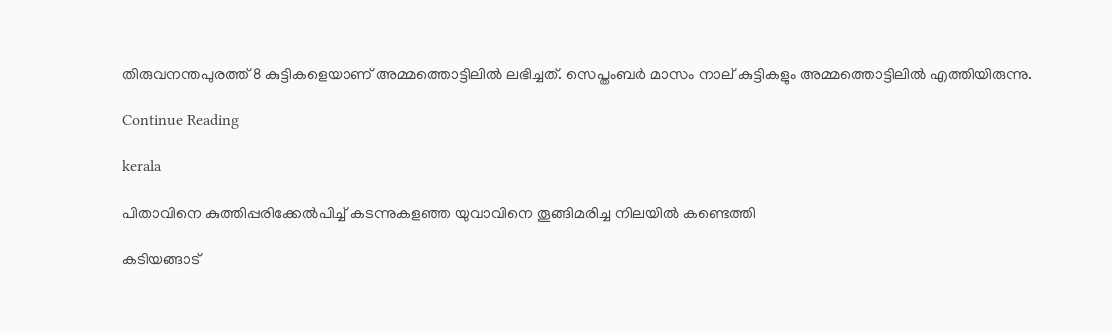തിരുവനന്തപുരത്ത് 8 കുട്ടികളെയാണ് അമ്മത്തൊട്ടിലില്‍ ലഭിച്ചത്. സെപ്തംബര്‍ മാസം നാല് കുട്ടികളും അമ്മത്തൊട്ടിലില്‍ എത്തിയിരുന്നു.

Continue Reading

kerala

പിതാവിനെ കുത്തിപ്പരിക്കേല്‍പിച്ച് കടന്നുകളഞ്ഞ യുവാവിനെ തൂങ്ങിമരിച്ച നിലയില്‍ കണ്ടെത്തി

കടിയങ്ങാട്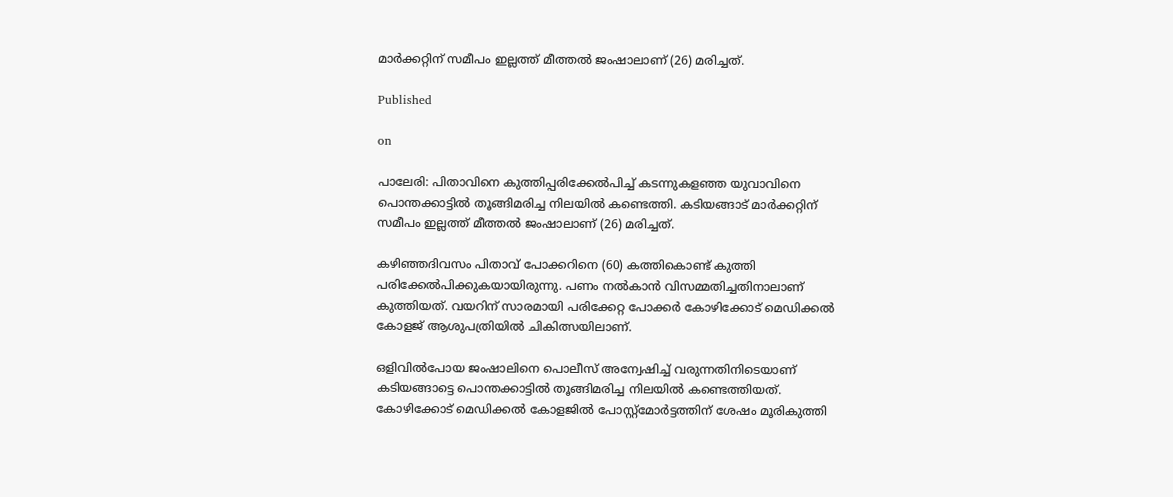മാര്‍ക്കറ്റിന് സമീപം ഇല്ലത്ത് മീത്തല്‍ ജംഷാലാണ് (26) മരിച്ചത്.

Published

on

പാലേരി: പിതാവിനെ കുത്തിപ്പരിക്കേല്‍പിച്ച് കടന്നുകളഞ്ഞ യുവാവിനെ പൊന്തക്കാട്ടില്‍ തൂങ്ങിമരിച്ച നിലയില്‍ കണ്ടെത്തി. കടിയങ്ങാട് മാര്‍ക്കറ്റിന് സമീപം ഇല്ലത്ത് മീത്തല്‍ ജംഷാലാണ് (26) മരിച്ചത്.

കഴിഞ്ഞദിവസം പിതാവ് പോക്കറിനെ (60) കത്തികൊണ്ട് കുത്തി പരിക്കേല്‍പിക്കുകയായിരുന്നു. പണം നല്‍കാന്‍ വിസമ്മതിച്ചതിനാലാണ് കുത്തിയത്. വയറിന് സാരമായി പരിക്കേറ്റ പോക്കര്‍ കോഴിക്കോട് മെഡിക്കല്‍ കോളജ് ആശുപത്രിയില്‍ ചികിത്സയിലാണ്.

ഒളിവില്‍പോയ ജംഷാലിനെ പൊലീസ് അന്വേഷിച്ച് വരുന്നതിനിടെയാണ് കടിയങ്ങാട്ടെ പൊന്തക്കാട്ടില്‍ തൂങ്ങിമരിച്ച നിലയില്‍ കണ്ടെത്തിയത്. കോഴിക്കോട് മെഡിക്കല്‍ കോളജില്‍ പോസ്റ്റ്‌മോര്‍ട്ടത്തിന് ശേഷം മൂരികുത്തി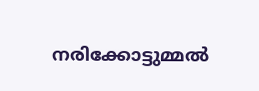നരിക്കോട്ടുമ്മല്‍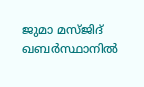ജുമാ മസ്ജിദ് ഖബര്‍സ്ഥാനില്‍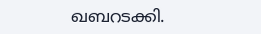ഖബറടക്കി.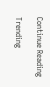Continue Reading

Trending